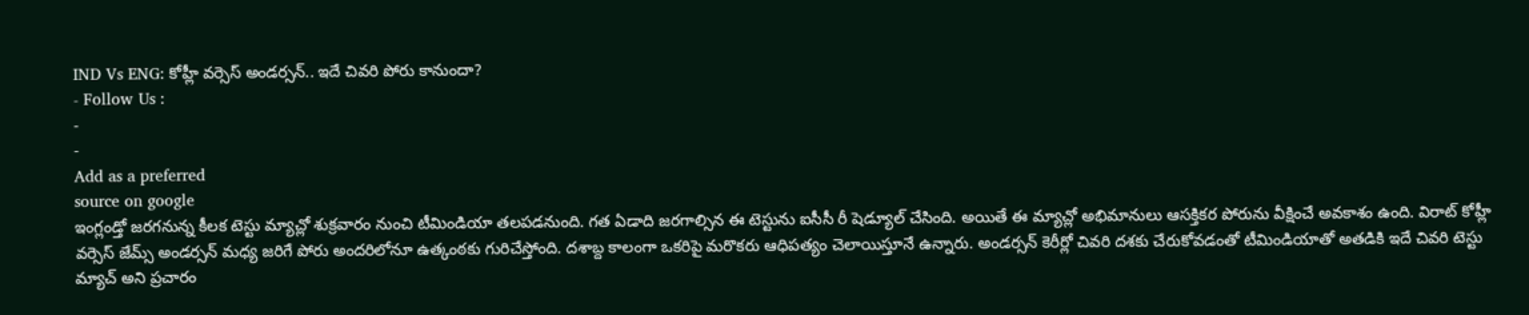IND Vs ENG: కోహ్లీ వర్సెస్ అండర్సన్.. ఇదే చివరి పోరు కానుందా?
- Follow Us :
-
-
Add as a preferred
source on google
ఇంగ్లండ్తో జరగనున్న కీలక టెస్టు మ్యాచ్లో శుక్రవారం నుంచి టీమిండియా తలపడనుంది. గత ఏడాది జరగాల్సిన ఈ టెస్టును ఐసీసీ రీ షెడ్యూల్ చేసింది. అయితే ఈ మ్యాచ్లో అభిమానులు ఆసక్తికర పోరును వీక్షించే అవకాశం ఉంది. విరాట్ కోహ్లీ వర్సెస్ జేమ్స్ అండర్సన్ మధ్య జరిగే పోరు అందరిలోనూ ఉత్కంఠకు గురిచేస్తోంది. దశాబ్ద కాలంగా ఒకరిపై మరొకరు ఆధిపత్యం చెలాయిస్తూనే ఉన్నారు. అండర్సన్ కెరీర్లో చివరి దశకు చేరుకోవడంతో టీమిండియాతో అతడికి ఇదే చివరి టెస్టు మ్యాచ్ అని ప్రచారం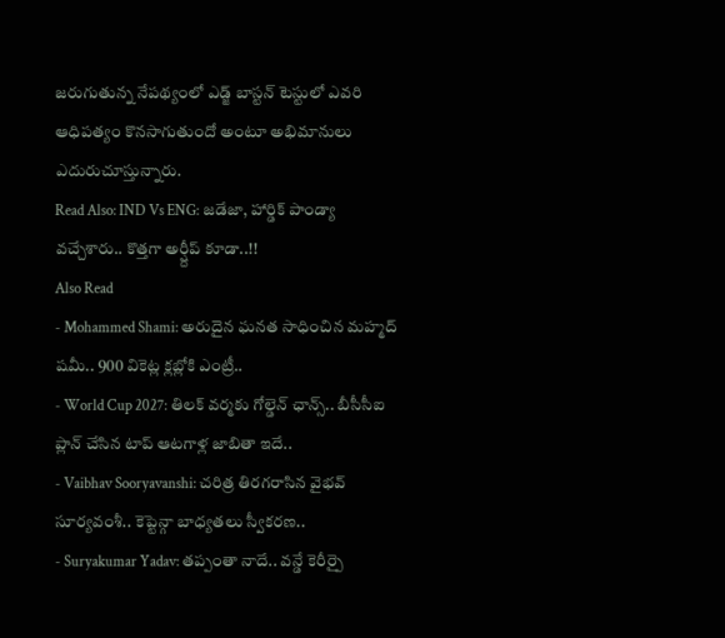జరుగుతున్న నేపథ్యంలో ఎడ్జ్ బాస్టన్ టెస్టులో ఎవరి ఆధిపత్యం కొనసాగుతుందో అంటూ అభిమానులు ఎదురుచూస్తున్నారు.
Read Also: IND Vs ENG: జడేజా, హార్డిక్ పాండ్యా వచ్చేశారు.. కొత్తగా అర్ష్దీప్ కూడా..!!
Also Read
- Mohammed Shami: అరుదైన ఘనత సాధించిన మహ్మద్ షమీ.. 900 వికెట్ల క్లబ్లోకి ఎంట్రీ..
- World Cup 2027: తిలక్ వర్మకు గోల్డెన్ ఛాన్స్.. బీసీసీఐ ప్లాన్ చేసిన టాప్ ఆటగాళ్ల జాబితా ఇదే..
- Vaibhav Sooryavanshi: చరిత్ర తిరగరాసిన వైభవ్ సూర్యవంశీ.. కెప్టెన్గా బాధ్యతలు స్వీకరణ..
- Suryakumar Yadav: తప్పంతా నాదే.. వన్డే కెరీర్పై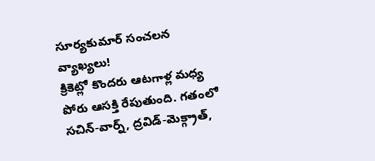సూర్యకుమార్ సంచలన వ్యాఖ్యలు!
క్రికెట్లో కొందరు ఆటగాళ్ల మధ్య పోరు ఆసక్తి రేపుతుంది. గతంలో సచిన్-వార్న్, ద్రవిడ్-మెక్గ్రాత్,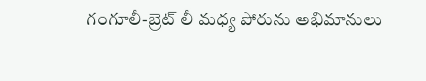గంగూలీ-బ్రెట్ లీ మధ్య పోరును అభిమానులు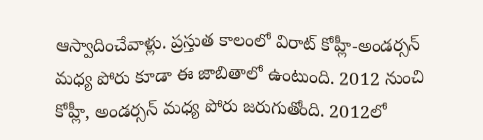ఆస్వాదించేవాళ్లు. ప్రస్తుత కాలంలో విరాట్ కోహ్లీ-అండర్సన్ మధ్య పోరు కూడా ఈ జాబితాలో ఉంటుంది. 2012 నుంచి కోహ్లీ, అండర్సన్ మధ్య పోరు జరుగుతోంది. 2012లో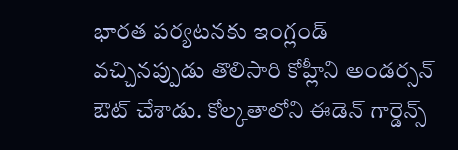భారత పర్యటనకు ఇంగ్లండ్ వచ్చినప్పుడు తొలిసారి కోహ్లీని అండర్సన్ ఔట్ చేశాడు. కోల్కతాలోని ఈడెన్ గార్డెన్స్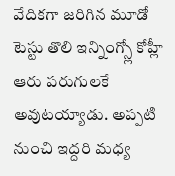వేదికగా జరిగిన మూడో టెస్టు తొలి ఇన్నింగ్స్లో కోహ్లీ ఆరు పరుగులకే అవుటయ్యాడు. అప్పటి నుంచి ఇద్దరి మధ్య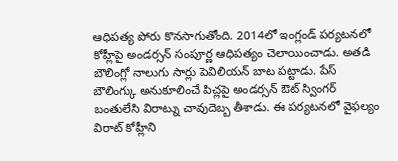ఆధిపత్య పోరు కొనసాగుతోంది. 2014లో ఇంగ్లండ్ పర్యటనలో కోహ్లీపై అండర్సన్ సంపూర్ణ ఆధిపత్యం చెలాయించాడు. అతడి బౌలింగ్లో నాలుగు సార్లు పెవిలియన్ బాట పట్టాడు. పేస్ బౌలింగ్కు అనుకూలించే పిచ్లపై అండర్సన్ ఔట్ స్వింగర్ బంతులేసి విరాట్ను చావుదెబ్బ తీశాడు. ఈ పర్యటనలో వైఫల్యం విరాట్ కోహ్లీని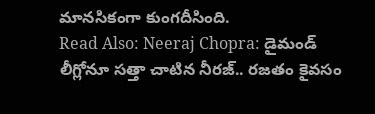మానసికంగా కుంగదీసింది.
Read Also: Neeraj Chopra: డైమండ్ లీగ్లోనూ సత్తా చాటిన నీరజ్.. రజతం కైవసం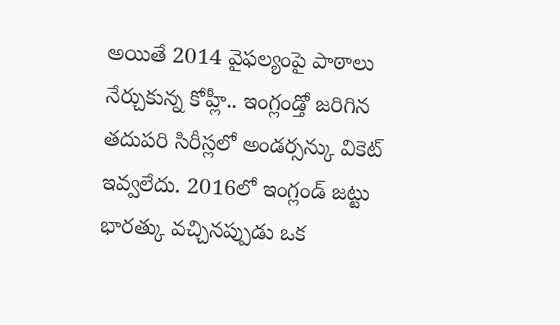అయితే 2014 వైఫల్యంపై పాఠాలు నేర్చుకున్న కోహ్లీ.. ఇంగ్లండ్తో జరిగిన తదుపరి సిరీస్లలో అండర్సన్కు వికెట్ ఇవ్వలేదు. 2016లో ఇంగ్లండ్ జట్టు భారత్కు వచ్చినప్పుడు ఒక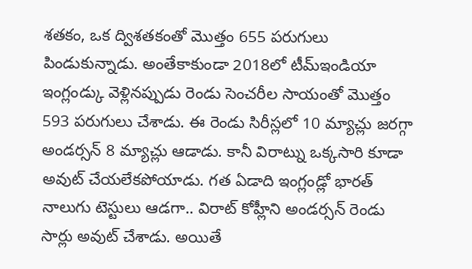శతకం, ఒక ద్విశతకంతో మొత్తం 655 పరుగులు పిండుకున్నాడు. అంతేకాకుండా 2018లో టీమ్ఇండియా ఇంగ్లండ్కు వెళ్లినప్పుడు రెండు సెంచరీల సాయంతో మొత్తం 593 పరుగులు చేశాడు. ఈ రెండు సిరీస్లలో 10 మ్యాచ్లు జరగ్గా అండర్సన్ 8 మ్యాచ్లు ఆడాడు. కానీ విరాట్ను ఒక్కసారి కూడా అవుట్ చేయలేకపోయాడు. గత ఏడాది ఇంగ్లండ్లో భారత్ నాలుగు టెస్టులు ఆడగా.. విరాట్ కోహ్లీని అండర్సన్ రెండు సార్లు అవుట్ చేశాడు. అయితే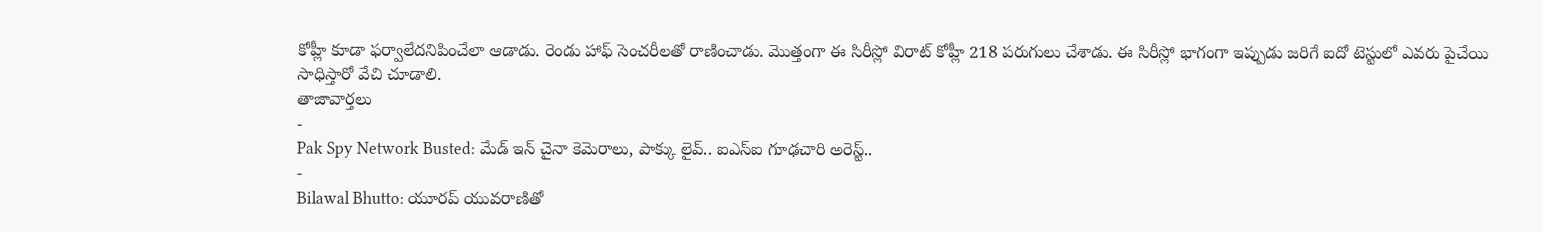కోహ్లీ కూడా ఫర్వాలేదనిపించేలా ఆడాడు. రెండు హాఫ్ సెంచరీలతో రాణించాడు. మొత్తంగా ఈ సిరీస్లో విరాట్ కోహ్లీ 218 పరుగులు చేశాడు. ఈ సిరీస్లో భాగంగా ఇప్పుడు జరిగే ఐదో టెస్టులో ఎవరు పైచేయి సాధిస్తారో వేచి చూడాలి.
తాజావార్తలు
-
Pak Spy Network Busted: మేడ్ ఇన్ చైనా కెమెరాలు, పాక్కు లైవ్.. ఐఎస్ఐ గూఢచారి అరెస్ట్..
-
Bilawal Bhutto: యూరప్ యువరాణితో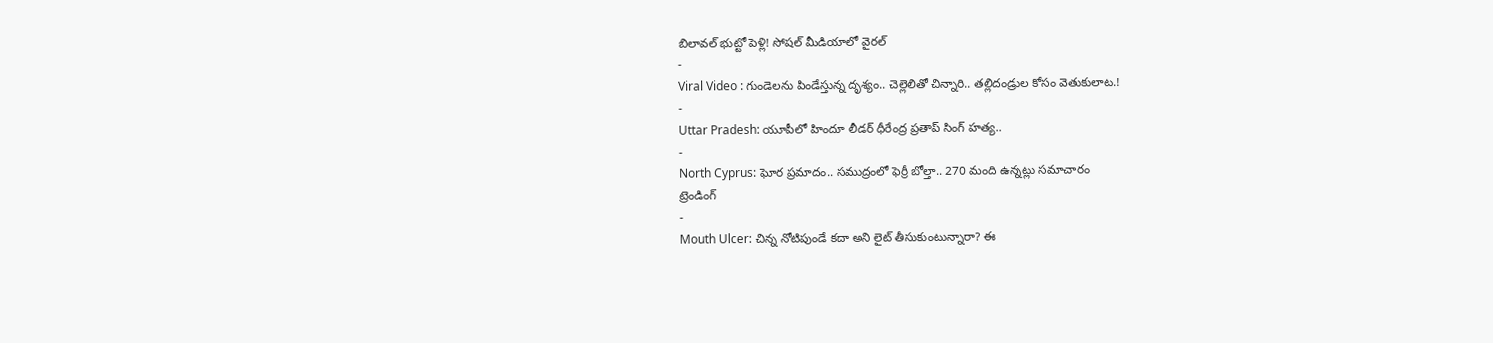బిలావల్ భుట్టో పెళ్లి! సోషల్ మీడియాలో వైరల్
-
Viral Video : గుండెలను పిండేస్తున్న దృశ్యం.. చెల్లెలితో చిన్నారి.. తల్లిదండ్రుల కోసం వెతుకులాట.!
-
Uttar Pradesh: యూపీలో హిందూ లీడర్ ధీరేంద్ర ప్రతాప్ సింగ్ హత్య..
-
North Cyprus: ఘోర ప్రమాదం.. సముద్రంలో ఫెర్రీ బోల్తా.. 270 మంది ఉన్నట్లు సమాచారం
ట్రెండింగ్
-
Mouth Ulcer: చిన్న నోటిపుండే కదా అని లైట్ తీసుకుంటున్నారా? ఈ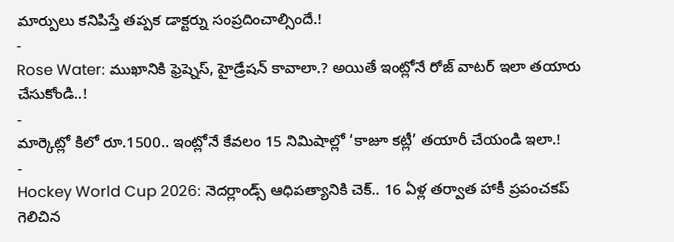మార్పులు కనిపిస్తే తప్పక డాక్టర్ను సంప్రదించాల్సిందే.!
-
Rose Water: ముఖానికి ఫ్రెష్నెస్, హైడ్రేషన్ కావాలా.? అయితే ఇంట్లోనే రోజ్ వాటర్ ఇలా తయారు చేసుకోండి..!
-
మార్కెట్లో కిలో రూ.1500.. ఇంట్లోనే కేవలం 15 నిమిషాల్లో ‘కాజూ కట్లీ’ తయారీ చేయండి ఇలా.!
-
Hockey World Cup 2026: నెదర్లాండ్స్ ఆధిపత్యానికి చెక్.. 16 ఏళ్ల తర్వాత హాకీ ప్రపంచకప్ గెలిచిన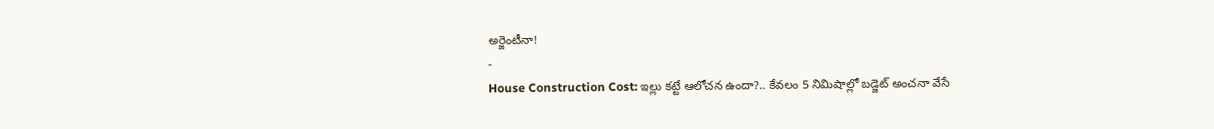అర్జెంటీనా!
-
House Construction Cost: ఇల్లు కట్టే ఆలోచన ఉందా?.. కేవలం 5 నిమిషాల్లో బడ్జెట్ అంచనా వేసే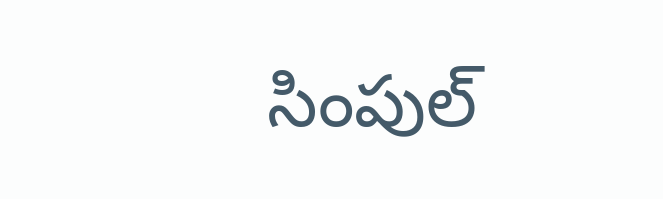సింపుల్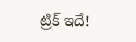ట్రిక్ ఇదే!